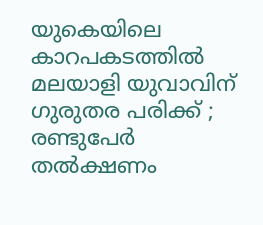യുകെയിലെ കാറപകടത്തില്‍ മലയാളി യുവാവിന് ഗുരുതര പരിക്ക് ; രണ്ടുപേര്‍ തല്‍ക്ഷണം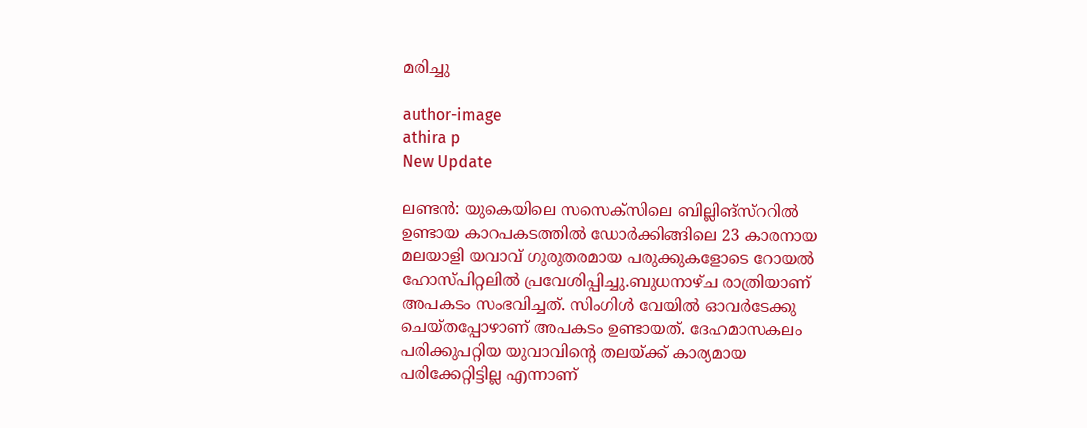മരിച്ചു

author-image
athira p
New Update

ലണ്ടന്‍: യുകെയിലെ സസെക്സിലെ ബില്ലിങ്സ്ററില്‍ ഉണ്ടായ കാറപകടത്തില്‍ ഡോര്‍ക്കിങ്ങിലെ 23 കാരനായ മലയാളി യവാവ് ഗുരുതരമായ പരുക്കുകളോടെ റോയല്‍ ഹോസ്പിറ്റലില്‍ പ്രവേശിപ്പിച്ചു.ബുധനാഴ്ച രാത്രിയാണ് അപകടം സംഭവിച്ചത്. സിംഗിള്‍ വേയില്‍ ഓവര്‍ടേക്കു ചെയ്തപ്പോഴാണ് അപകടം ഉണ്ടായത്. ദേഹമാസകലം പരിക്കുപറ്റിയ യുവാവിന്റെ തലയ്ക്ക് കാര്യമായ പരിക്കേറ്റിട്ടില്ല എന്നാണ്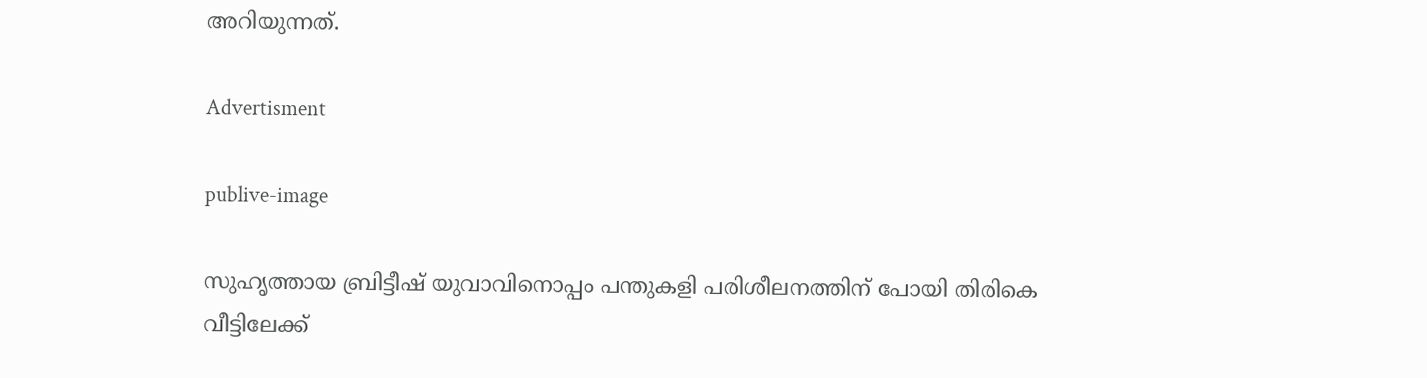അറിയുന്നത്.

Advertisment

publive-image

സുഹൃത്തായ ബ്രിട്ടീഷ് യുവാവിനൊപ്പം പന്തുകളി പരിശീലനത്തിന് പോയി തിരികെ വീട്ടിലേക്ക്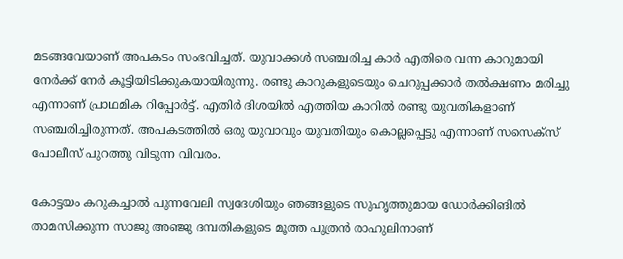മടങ്ങവേയാണ് അപകടം സംഭവിച്ചത്. യുവാക്കള്‍ സഞ്ചരിച്ച കാര്‍ എതിരെ വന്ന കാറുമായി നേര്‍ക്ക് നേര്‍ കൂട്ടിയിടിക്കുകയായിരുന്നു. രണ്ടു കാറുകളുടെയും ചെറുപ്പക്കാര്‍ തല്‍ക്ഷണം മരിച്ചു എന്നാണ് പ്രാഥമിക റിപ്പോര്‍ട്ട്. എതിര്‍ ദിശയില്‍ എത്തിയ കാറില്‍ രണ്ടു യുവതികളാണ് സഞ്ചരിച്ചിരുന്നത്. അപകടത്തില്‍ ഒരു യുവാവും യുവതിയും കൊല്ലപ്പെട്ടു എന്നാണ് സസെക്സ് പോലീസ് പുറത്തു വിടുന്ന വിവരം.

കോട്ടയം കറുകച്ചാല്‍ പുന്നവേലി സ്വദേശിയും ഞങ്ങളുടെ സുഹൃത്തുമായ ഡോര്‍ക്കിങില്‍ താമസിക്കുന്ന സാജു അഞ്ജു ദമ്പതികളുടെ മൂത്ത പുത്രന്‍ രാഹുലിനാണ്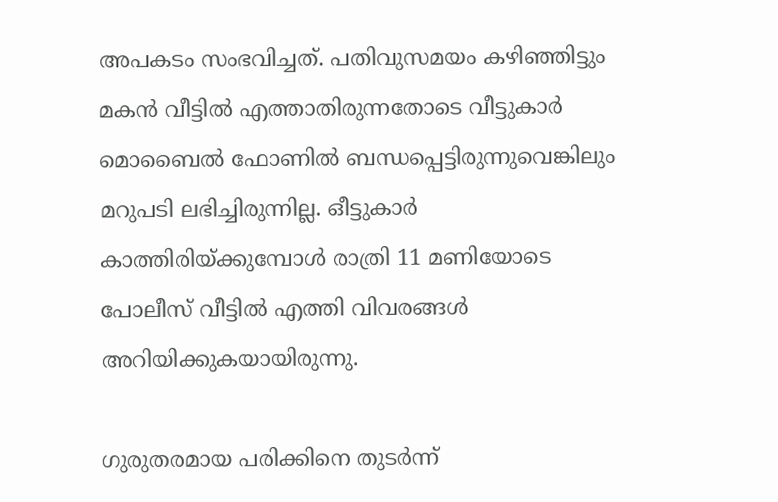അപകടം സംഭവിച്ചത്. പതിവുസമയം കഴിഞ്ഞിട്ടും മകന്‍ വീട്ടില്‍ എത്താതിരുന്നതോടെ വീട്ടുകാര്‍ മൊബൈല്‍ ഫോണില്‍ ബന്ധപ്പെട്ടിരുന്നുവെങ്കിലും മറുപടി ലഭിച്ചിരുന്നില്ല. ഒീട്ടുകാര്‍ കാത്തിരിയ്ക്കുമ്പോള്‍ രാത്രി 11 മണിയോടെ പോലീസ് വീട്ടില്‍ എത്തി വിവരങ്ങള്‍ അറിയിക്കുകയായിരുന്നു.

ഗുരുതരമായ പരിക്കിനെ തുടര്‍ന്ന്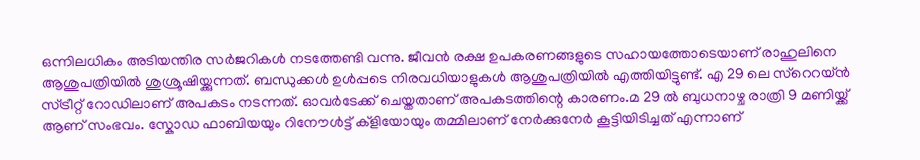ഒന്നിലധികം അടിയന്തിര സര്‍ജറികള്‍ നടത്തേണ്ടി വന്നു. ജീവന്‍ രക്ഷ ഉപകരണങ്ങളുടെ സഹായത്തോടെയാണ് രാഹുലിനെ ആശുപത്രിയില്‍ ശുശ്രൂഷിയ്ക്കുന്നത്. ബന്ധുക്കള്‍ ഉള്‍പ്പടെ നിരവധിയാളുകള്‍ ആശുപത്രിയില്‍ എത്തിയിട്ടുണ്ട്. എ 29 ലെ സ്റെറയ്ന്‍ സ്ട്രീറ്റ് റോഡിലാണ് അപകടം നടന്നത്. ഓവര്‍ടേക്ക് ചെയ്തതാണ് അപകടത്തിന്റെ കാരണം.മ 29 ല്‍ ബുധനാഴ്ച രാത്രി 9 മണിയ്ക്ക് ആണ് സംഭവം. സ്കോഡ ഫാബിയയും റിനേൗള്‍ട്ട് ക്ളിയോയും തമ്മിലാണ് നേര്‍ക്കുനേര്‍ കൂട്ടിയിടിച്ചത് എന്നാണ്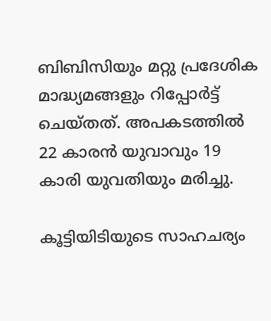ബിബിസിയും മറ്റു പ്രദേശിക മാദ്ധ്യമങ്ങളും റിപ്പോര്‍ട്ട് ചെയ്തത്. അപകടത്തില്‍ 22 കാരന്‍ യുവാവും 19 കാരി യുവതിയും മരിച്ചു.

കൂട്ടിയിടിയുടെ സാഹചര്യം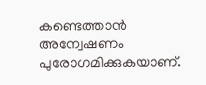കണ്ടെത്താന്‍ അന്വേഷണം പുരോഗമിക്കുകയാണ്.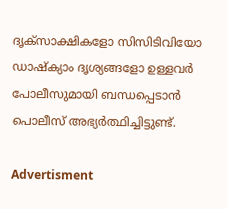ദൃക്സാക്ഷികളോ സിസിടിവിയോ ഡാഷ്ക്യാം ദൃശ്യങ്ങളോ ഉള്ളവര്‍ പോലീസുമായി ബന്ധപ്പെടാന്‍ പൊലീസ് അഭ്യര്‍ത്ഥിച്ചിട്ടുണ്ട്.

Advertisment